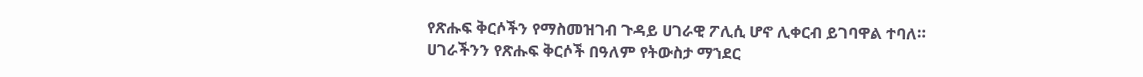የጽሑፍ ቅርሶችን የማስመዝገብ ጉዳይ ሀገራዊ ፖሊሲ ሆኖ ሊቀርብ ይገባዋል ተባለ።
ሀገራችንን የጽሑፍ ቅርሶች በዓለም የትውስታ ማኀደር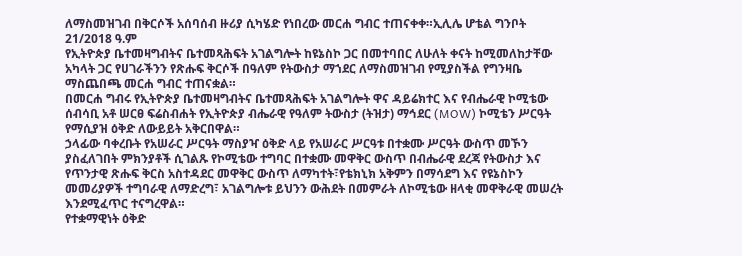ለማስመዝገብ በቅርሶች አሰባሰብ ዙሪያ ሲካሄድ የነበረው መርሐ ግብር ተጠናቀቀ።ኢሊሌ ሆቴል ግንቦት 21/2018 ዓ.ም
የኢትዮጵያ ቤተመዛግብትና ቤተመጻሕፍት አገልግሎት ከዩኔስኮ ጋር በመተባበር ለሁለት ቀናት ከሚመለከታቸው አካላት ጋር የሀገራችንን የጽሑፍ ቅርሶች በዓለም የትውስታ ማኀደር ለማስመዝገብ የሚያስችል የግንዛቤ ማስጨበጫ መርሐ ግብር ተጠናቋል።
በመርሐ ግብሩ የኢትዮጵያ ቤተመዛግብትና ቤተመጻሕፍት አገልግሎት ዋና ዳይሬክተር እና የብሔራዊ ኮሚቴው ሰብሳቢ አቶ ሠርፀ ፍሬስብሐት የኢትዮጵያ ብሔራዊ የዓለም ትውስታ (ትዝታ) ማኅደር (MOW) ኮሚቴን ሥርዓት የማሲያዝ ዕቅድ ለውይይት አቅርበዋል።
ኃላፊው ባቀረቡት የአሠራር ሥርዓት ማስያዣ ዕቅድ ላይ የአሠራር ሥርዓቱ በተቋሙ ሥርዓት ውስጥ መኾን ያስፈለገበት ምክንያቶች ሲገልጹ የኮሚቴው ተግባር በተቋሙ መዋቅር ውስጥ በብሔራዊ ደረጃ የትውስታ እና የጥንታዊ ጽሑፍ ቅርስ አስተዳደር መዋቅር ውስጥ ለማካተት፣የቴክኒክ አቅምን በማሳደግ እና የዩኔስኮን መመሪያዎች ተግባራዊ ለማድረግ፣ አገልግሎቱ ይህንን ውሕደት በመምራት ለኮሚቴው ዘላቂ መዋቅራዊ መሠረት እንደሚፈጥር ተናግረዋል።
የተቋማዊነት ዕቅድ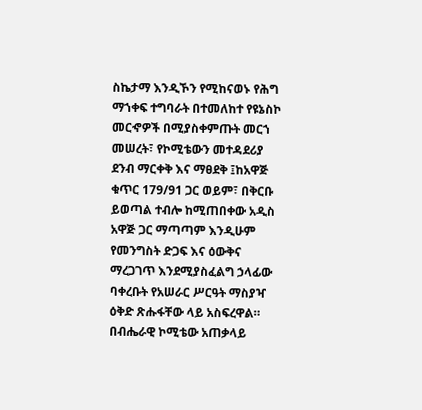ስኬታማ እንዲኾን የሚከናወኑ የሕግ ማኀቀፍ ተግባራት በተመለከተ የዩኔስኮ መርኆዎች በሚያስቀምጡት መርኀ መሠረት፣ የኮሚቴውን መተዳደሪያ ደንብ ማርቀቅ እና ማፀደቅ ፤ከአዋጅ ቁጥር 179/91 ጋር ወይም፣ በቅርቡ ይወጣል ተብሎ ከሚጠበቀው አዲስ አዋጅ ጋር ማጣጣም እንዲሁም የመንግስት ድጋፍ እና ዕውቅና ማረጋገጥ እንደሚያስፈልግ ኃላፊው ባቀረቡት የአሠራር ሥርዓት ማስያዣ ዕቅድ ጽሑፋቸው ላይ አስፍረዋል።
በብሔራዊ ኮሚቴው አጠቃላይ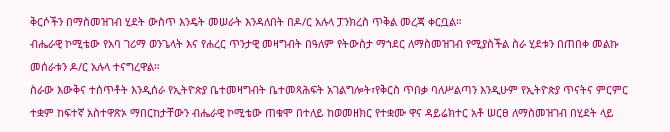ቅርሶችን በማስመዝገብ ሂደት ውስጥ እንዴት መሠራት እንዳለበት በዶ/ር አሉላ ፓንክረስ ጥቅል መረጃ ቀርቧል።
ብሔራዊ ኮሚቴው የአባ ገሪማ ወንጌላት እና የሐረር ጥንታዊ መዛግብት በዓለም የትውስታ ማኀደር ለማስመዝገብ የሚያስችል ስራ ሂደቱን በጠበቀ መልኩ መሰራቱን ዶ/ር አሉላ ተናግረዋል።
ስራው እውቅና ተሰጥቶት እንዲሰራ የኢትዮጵያ ቤተመዛግብት ቤተመጻሕፍት አገልግሎት፣የቅርስ ጥበቃ ባለሥልጣን እንዲሁም የኢትዮጵያ ጥናትና ምርምር ተቋም ከፍተኛ አስተዋጽኦ ማበርከታቸውን ብሔራዊ ኮሚቴው ጠቁሞ በተለይ ከወመዘክር የተቋሙ ዋና ዳይሬክተር አቶ ሠርፀ ለማስመዝገብ በሂደት ላይ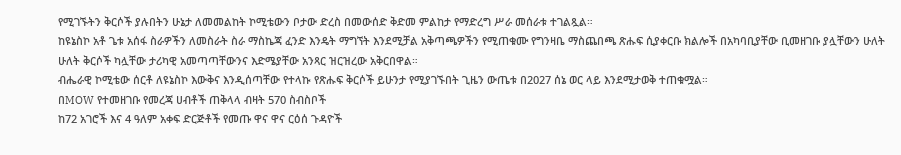የሚገኙትን ቅርሶች ያሉበትን ሁኔታ ለመመልከት ኮሚቴውን ቦታው ድረስ በመውሰድ ቅድመ ምልከታ የማድረግ ሥራ መሰራቱ ተገልጿል።
ከዩኔስኮ አቶ ጌቱ አሰፋ ስራዎችን ለመስራት ስራ ማስኬጃ ፈንድ እንዴት ማግኘት እንደሚቻል አቅጣጫዎችን የሚጠቁሙ የግንዛቤ ማስጨበጫ ጽሑፍ ሲያቀርቡ ክልሎች በአካባቢያቸው ቢመዘገቡ ያሏቸውን ሁለት ሁለት ቅርሶች ካሏቸው ታሪካዊ አመጣጣቸውንና እድሜያቸው አንጻር ዝርዝረው አቅርበዋል።
ብሔራዊ ኮሚቴው ሰርቶ ለዩኔስኮ እውቅና እንዲሰጣቸው የተላኩ የጽሑፍ ቅርሶች ይሁንታ የሚያገኙበት ጊዜን ውጤቱ በ2027 ሰኔ ወር ላይ እንደሚታወቅ ተጠቁሟል።
በMOW የተመዘገቡ የመረጃ ሀብቶች ጠቅላላ ብዛት 570 ስብስቦች
ከ72 አገሮች እና 4 ዓለም አቀፍ ድርጅቶች የመጡ ዋና ዋና ርዕሰ ጉዳዮች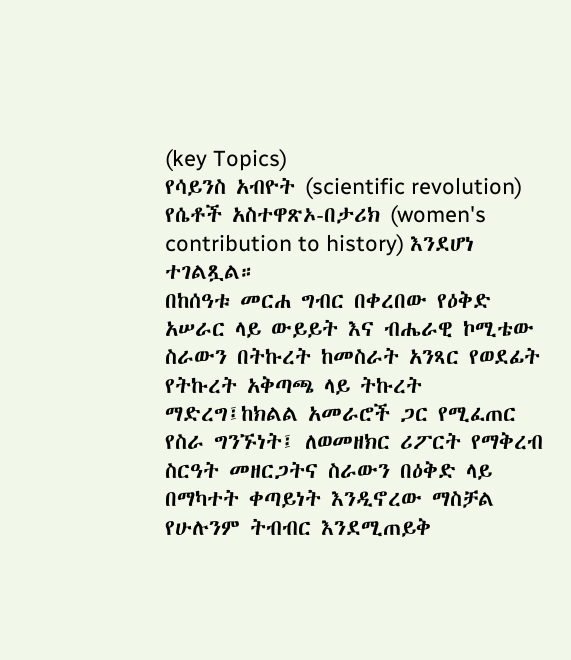(key Topics)
የሳይንስ አብዮት (scientific revolution)
የሴቶች አስተዋጽኦ-በታሪክ (women's contribution to history) እንደሆነ ተገልጿል።
በከሰዓቱ መርሐ ግብር በቀረበው የዕቅድ አሠራር ላይ ውይይት እና ብሔራዊ ኮሚቴው ስራውን በትኩረት ከመስራት አንጻር የወደፊት የትኩረት አቅጣጫ ላይ ትኩረት ማድረግ፤ከክልል አመራሮች ጋር የሚፈጠር የስራ ግንኙነት፤ ለወመዘክር ሪፖርት የማቅረብ ስርዓት መዘርጋትና ስራውን በዕቅድ ላይ በማካተት ቀጣይነት እንዲኖረው ማስቻል የሁሉንም ትብብር እንደሚጠይቅ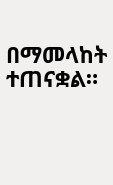በማመላከት ተጠናቋል።